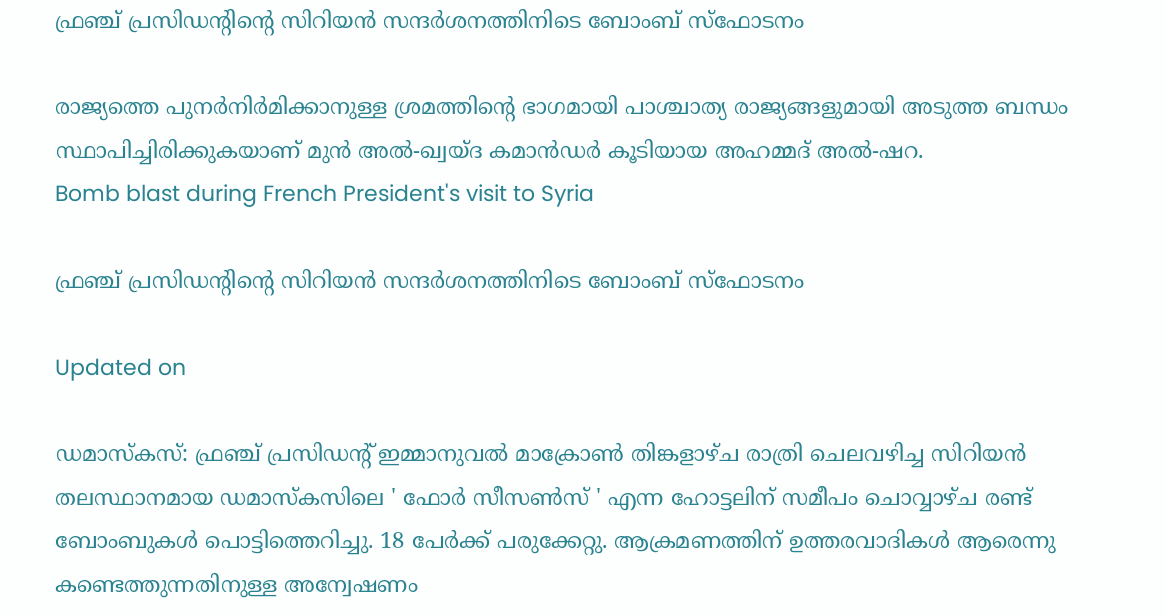ഫ്രഞ്ച് പ്രസിഡന്‍റിന്‍റെ സിറിയന്‍ സന്ദര്‍ശനത്തിനിടെ ബോംബ് സ്‌ഫോടനം

രാജ്യത്തെ പുനര്‍നിര്‍മിക്കാനുള്ള ശ്രമത്തിന്‍റെ ഭാഗമായി പാശ്ചാത്യ രാജ്യങ്ങളുമായി അടുത്ത ബന്ധം സ്ഥാപിച്ചിരിക്കുകയാണ് മുന്‍ അല്‍-ഖ്വയ്ദ കമാന്‍ഡര്‍ കൂടിയായ അഹമ്മദ് അല്‍-ഷറ.
Bomb blast during French President's visit to Syria

ഫ്രഞ്ച് പ്രസിഡന്‍റിന്‍റെ സിറിയന്‍ സന്ദര്‍ശനത്തിനിടെ ബോംബ് സ്‌ഫോടനം

Updated on

ഡമാസ്‌കസ്: ഫ്രഞ്ച് പ്രസിഡന്‍റ് ഇമ്മാനുവല്‍ മാക്രോണ്‍ തിങ്കളാഴ്ച രാത്രി ചെലവഴിച്ച സിറിയന്‍ തലസ്ഥാനമായ ഡമാസ്‌കസിലെ ' ഫോര്‍ സീസണ്‍സ് ' എന്ന ഹോട്ടലിന് സമീപം ചൊവ്വാഴ്ച രണ്ട് ബോംബുകള്‍ പൊട്ടിത്തെറിച്ചു. 18 പേര്‍ക്ക് പരുക്കേറ്റു. ആക്രമണത്തിന് ഉത്തരവാദികള്‍ ആരെന്നു കണ്ടെത്തുന്നതിനുള്ള അന്വേഷണം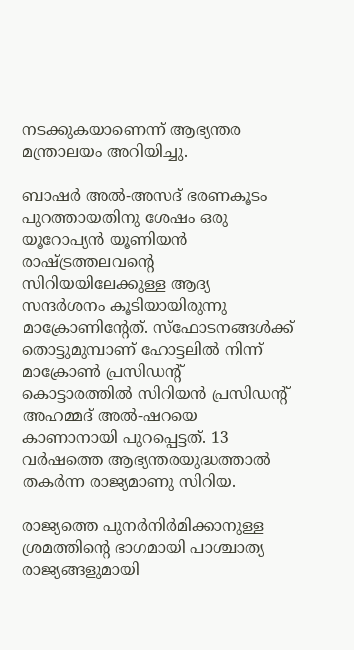നടക്കുകയാണെന്ന് ആഭ്യന്തര മന്ത്രാലയം അറിയിച്ചു.

ബാഷര്‍ അല്‍-അസദ് ഭരണകൂടം പുറത്തായതിനു ശേഷം ഒരു യൂറോപ്യന്‍ യൂണിയന്‍ രാഷ്‌ട്രത്തലവന്‍റെ സിറിയയിലേക്കുള്ള ആദ്യ സന്ദര്‍ശനം കൂടിയായിരുന്നു മാക്രോണിന്‍റേത്. സ്‌ഫോടനങ്ങള്‍ക്ക് തൊട്ടുമുമ്പാണ് ഹോട്ടലില്‍ നിന്ന് മാക്രോണ്‍ പ്രസിഡന്‍റ് കൊട്ടാരത്തില്‍ സിറിയന്‍ പ്രസിഡന്‍റ് അഹമ്മദ് അല്‍-ഷറയെ കാണാനായി പുറപ്പെട്ടത്. 13 വര്‍ഷത്തെ ആഭ്യന്തരയുദ്ധത്താല്‍ തകര്‍ന്ന രാജ്യമാണു സിറിയ.

രാജ്യത്തെ പുനര്‍നിര്‍മിക്കാനുള്ള ശ്രമത്തിന്‍റെ ഭാഗമായി പാശ്ചാത്യ രാജ്യങ്ങളുമായി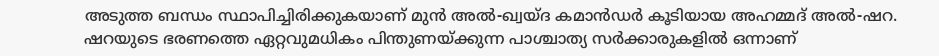അടുത്ത ബന്ധം സ്ഥാപിച്ചിരിക്കുകയാണ് മുന്‍ അല്‍-ഖ്വയ്ദ കമാന്‍ഡര്‍ കൂടിയായ അഹമ്മദ് അല്‍-ഷറ. ഷറയുടെ ഭരണത്തെ ഏറ്റവുമധികം പിന്തുണയ്ക്കുന്ന പാശ്ചാത്യ സര്‍ക്കാരുകളില്‍ ഒന്നാണ്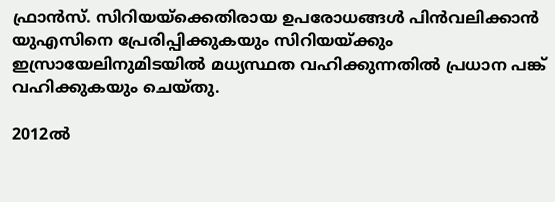ഫ്രാന്‍സ്. സിറിയയ്ക്കെതിരായ ഉപരോധങ്ങള്‍ പിന്‍വലിക്കാന്‍ യുഎസിനെ പ്രേരിപ്പിക്കുകയും സിറിയയ്ക്കും ഇസ്രായേലിനുമിടയില്‍ മധ്യസ്ഥത വഹിക്കുന്നതില്‍ പ്രധാന പങ്ക് വഹിക്കുകയും ചെയ്തു.

2012ല്‍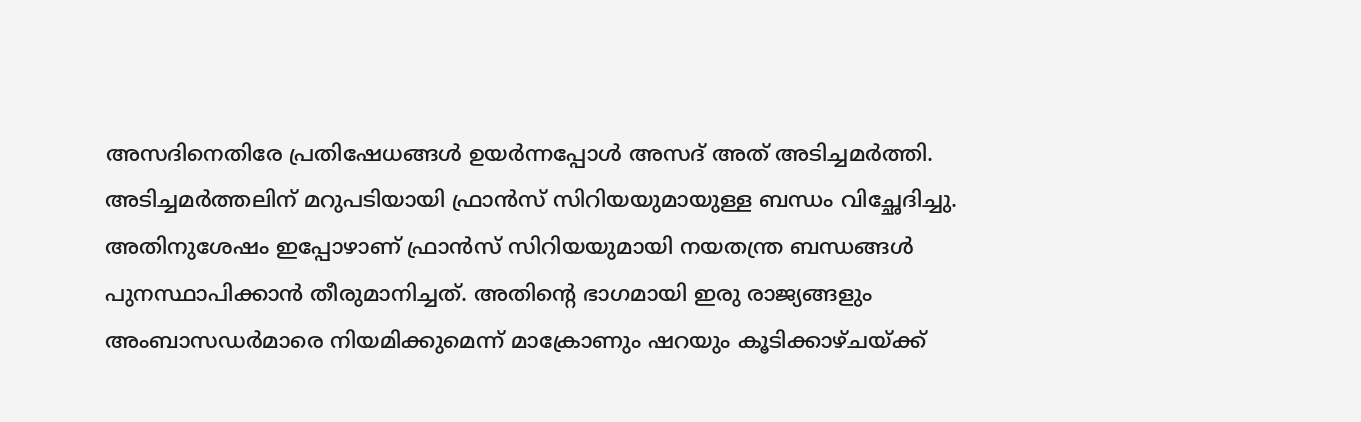അസദിനെതിരേ പ്രതിഷേധങ്ങള്‍ ഉയര്‍ന്നപ്പോള്‍ അസദ് അത് അടിച്ചമര്‍ത്തി. അടിച്ചമര്‍ത്തലിന് മറുപടിയായി ഫ്രാന്‍സ് സിറിയയുമായുള്ള ബന്ധം വിച്ഛേദിച്ചു. അതിനുശേഷം ഇപ്പോഴാണ് ഫ്രാന്‍സ് സിറിയയുമായി നയതന്ത്ര ബന്ധങ്ങള്‍ പുനസ്ഥാപിക്കാന്‍ തീരുമാനിച്ചത്. അതിന്‍റെ ഭാഗമായി ഇരു രാജ്യങ്ങളും അംബാസഡര്‍മാരെ നിയമിക്കുമെന്ന് മാക്രോണും ഷറയും കൂടിക്കാഴ്ചയ്ക്ക്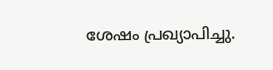ശേഷം പ്രഖ്യാപിച്ചു.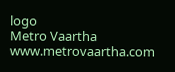logo
Metro Vaartha
www.metrovaartha.com